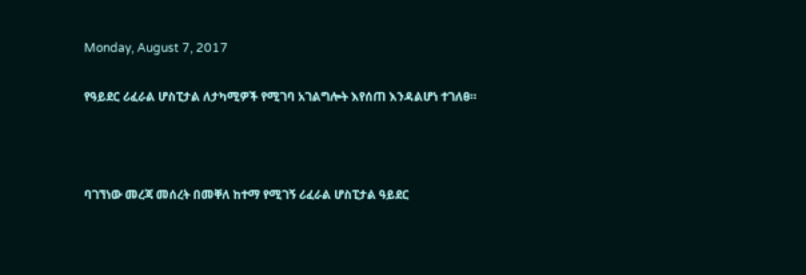Monday, August 7, 2017

የዓይደር ሪፈራል ሆስፒታል ለታካሚዎች የሚገባ አገልግሎት እየሰጠ እንዳልሆነ ተገለፀ።



ባገኘነው መረጃ መሰረት በመቐለ ከተማ የሚገኝ ሪፈራል ሆስፒታል ዓይደር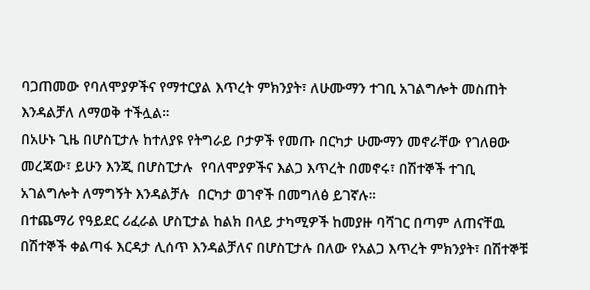ባጋጠመው የባለሞያዎችና የማተርያል እጥረት ምክንያት፣ ለሁሙማን ተገቢ አገልግሎት መስጠት እንዳልቻለ ለማወቅ ተችሏል።
በአሁኑ ጊዜ በሆስፒታሉ ከተለያዩ የትግራይ ቦታዎች የመጡ በርካታ ሁሙማን መኖራቸው የገለፀው መረጃው፣ ይሁን እንጂ በሆስፒታሉ  የባለሞያዎችና እልጋ እጥረት በመኖሩ፣ በሽተኞች ተገቢ አገልግሎት ለማግኝት እንዳልቻሉ  በርካታ ወገኖች በመግለፅ ይገኛሉ።
በተጨማሪ የዓይደር ሪፈራል ሆስፒታል ከልክ በላይ ታካሚዎች ከመያዙ ባሻገር በጣም ለጠናቸዉ በሽተኞች ቀልጣፋ እርዳታ ሊሰጥ እንዳልቻለና በሆስፒታሉ በለው የአልጋ እጥረት ምክንያት፣ በሽተኞቹ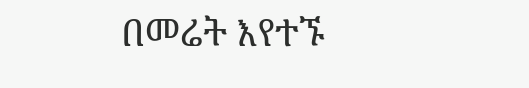በመሬት እየተኙ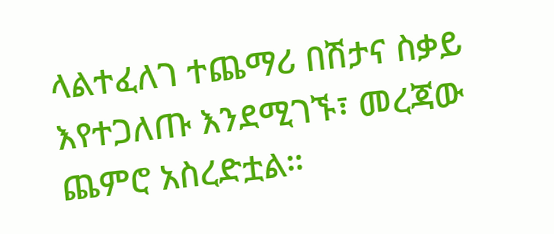ላልተፈለገ ተጨማሪ በሽታና ስቃይ እየተጋለጡ እንደሚገኙ፣ መረጃው ጨምሮ አስረድቷል።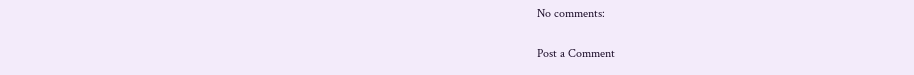No comments:

Post a Comment